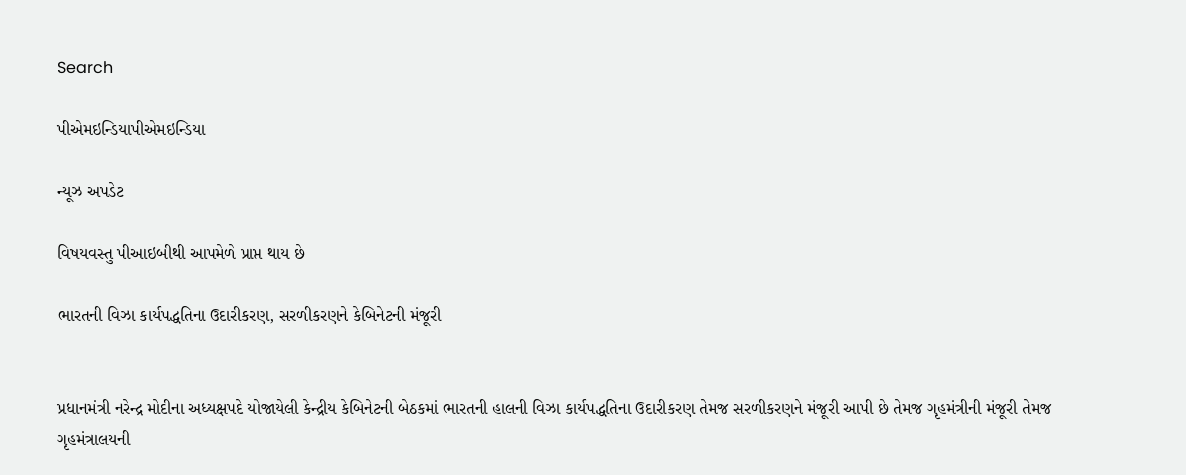Search

પીએમઇન્ડિયાપીએમઇન્ડિયા

ન્યૂઝ અપડેટ

વિષયવસ્તુ પીઆઇબીથી આપમેળે પ્રાપ્ત થાય છે

ભારતની વિઝા કાર્યપદ્ધતિના ઉદારીકરણ, સરળીકરણને કેબિનેટની મંજૂરી


પ્રધાનમંત્રી નરેન્દ્ર મોદીના અધ્યક્ષપદે યોજાયેલી કેન્દ્રીય કેબિનેટની બેઠકમાં ભારતની હાલની વિઝા કાર્યપદ્ધતિના ઉદારીકરણ તેમજ સરળીકરણને મંજૂરી આપી છે તેમજ ગૃહમંત્રીની મંજૂરી તેમજ ગૃહમંત્રાલયની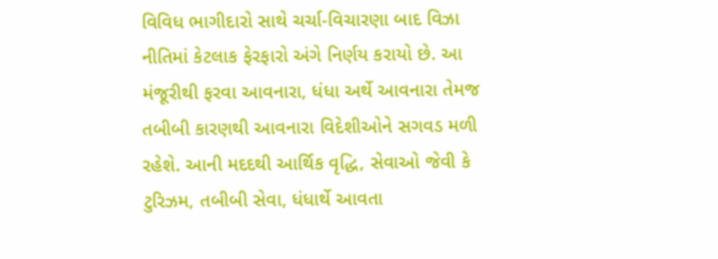વિવિધ ભાગીદારો સાથે ચર્ચા-વિચારણા બાદ વિઝા નીતિમાં કેટલાક ફેરફારો અંગે નિર્ણય કરાયો છે. આ મંજૂરીથી ફરવા આવનારા, ધંધા અર્થે આવનારા તેમજ તબીબી કારણથી આવનારા વિદેશીઓને સગવડ મળી રહેશે. આની મદદથી આર્થિક વૃદ્ધિ, સેવાઓ જેવી કે ટુરિઝમ, તબીબી સેવા, ધંધાર્થે આવતા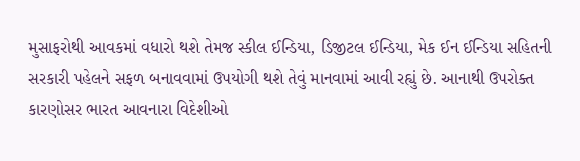મુસાફરોથી આવકમાં વધારો થશે તેમજ સ્કીલ ઈન્ડિયા, ડિજીટલ ઈન્ડિયા, મેક ઈન ઈન્ડિયા સહિતની સરકારી પહેલને સફળ બનાવવામાં ઉપયોગી થશે તેવું માનવામાં આવી રહ્યું છે. આનાથી ઉપરોક્ત કારણોસર ભારત આવનારા વિદેશીઓ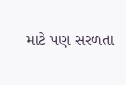માટે પણ સરળતા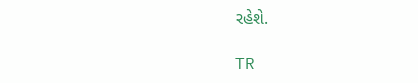રહેશે.

TR